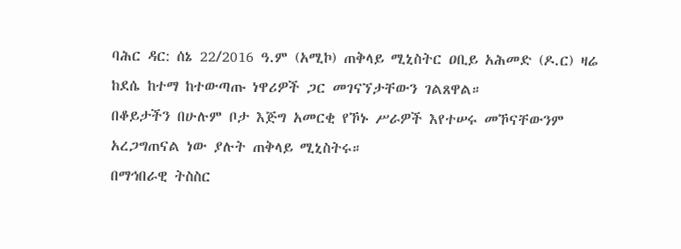ባሕር ዳር: ሰኔ 22/2016 ዓ.ም (አሚኮ) ጠቅላይ ሚኒስትር ዐቢይ አሕመድ (ዶ.ር) ዛሬ ከደሴ ከተማ ከተውጣጡ ነዋሪዎች ጋር መገናኘታቸውን ገልጸዋል።
በቆይታችን በሁሉም ቦታ እጅግ አመርቂ የኾኑ ሥራዎች እየተሠሩ መኾናቸውንም አረጋግጠናል ነው ያሉት ጠቅላይ ሚኒስትሩ።
በማኅበራዊ ትስስር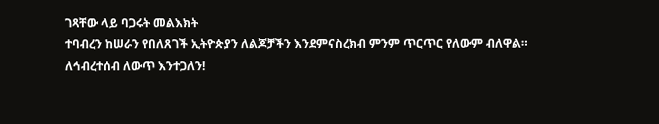ገጻቸው ላይ ባጋሩት መልእክት
ተባብረን ከሠራን የበለጸገች ኢትዮጵያን ለልጆቻችን እንደምናስረክብ ምንም ጥርጥር የለውም ብለዋል።
ለኅብረተሰብ ለውጥ እንተጋለን!